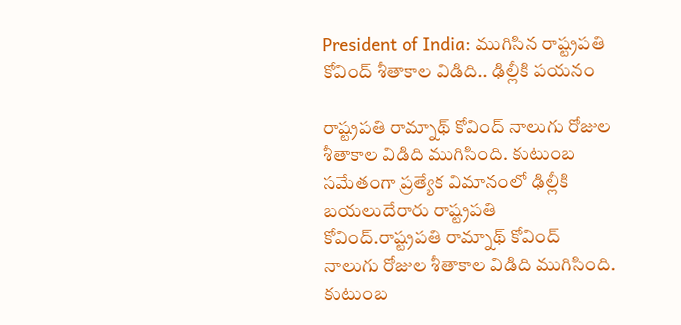President of India: ముగిసిన రాష్ట్రపతి కోవింద్ శీతాకాల విడిది.. ఢిల్లీకి పయనం

రాష్ట్రపతి రామ్నాథ్ కోవింద్ నాలుగు రోజుల శీతాకాల విడిది ముగిసింది. కుటుంబ సమేతంగా ప్రత్యేక విమానంలో ఢిల్లీకి బయలుదేరారు రాష్ట్రపతి కోవింద్.రాష్ట్రపతి రామ్నాథ్ కోవింద్ నాలుగు రోజుల శీతాకాల విడిది ముగిసింది. కుటుంబ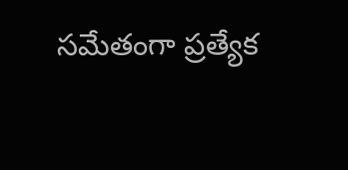సమేతంగా ప్రత్యేక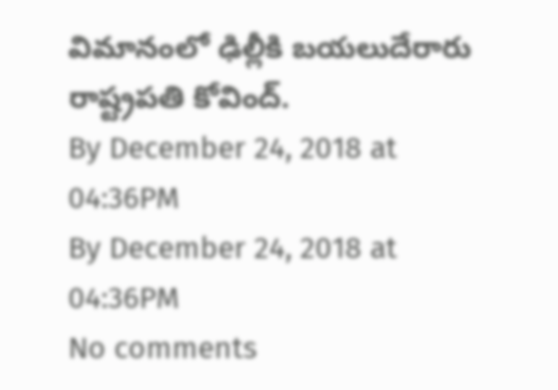విమానంలో ఢిల్లీకి బయలుదేరారు రాష్ట్రపతి కోవింద్.
By December 24, 2018 at 04:36PM
By December 24, 2018 at 04:36PM
No comments